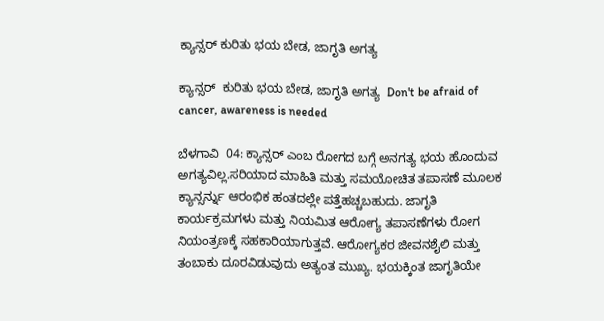ಕ್ಯಾನ್ಸರ್ ಕುರಿತು ಭಯ ಬೇಡ, ಜಾಗೃತಿ ಅಗತ್ಯ

ಕ್ಯಾನ್ಸರ್  ಕುರಿತು ಭಯ ಬೇಡ, ಜಾಗೃತಿ ಅಗತ್ಯ  Don't be afraid of cancer, awareness is needed

ಬೆಳಗಾವಿ  04: ಕ್ಯಾನ್ಸರ್ ಎಂಬ ರೋಗದ ಬಗ್ಗೆ ಅನಗತ್ಯ ಭಯ ಹೊಂದುವ ಅಗತ್ಯವಿಲ್ಲ.ಸರಿಯಾದ ಮಾಹಿತಿ ಮತ್ತು ಸಮಯೋಚಿತ ತಪಾಸಣೆ ಮೂಲಕ ಕ್ಯಾನ್ಸರ್ನ್ನು ಆರಂಭಿಕ ಹಂತದಲ್ಲೇ ಪತ್ತೆಹಚ್ಚಬಹುದು. ಜಾಗೃತಿ ಕಾರ್ಯಕ್ರಮಗಳು ಮತ್ತು ನಿಯಮಿತ ಆರೋಗ್ಯ ತಪಾಸಣೆಗಳು ರೋಗ ನಿಯಂತ್ರಣಕ್ಕೆ ಸಹಕಾರಿಯಾಗುತ್ತವೆ. ಆರೋಗ್ಯಕರ ಜೀವನಶೈಲಿ ಮತ್ತು ತಂಬಾಕು ದೂರವಿಡುವುದು ಅತ್ಯಂತ ಮುಖ್ಯ. ಭಯಕ್ಕಿಂತ ಜಾಗೃತಿಯೇ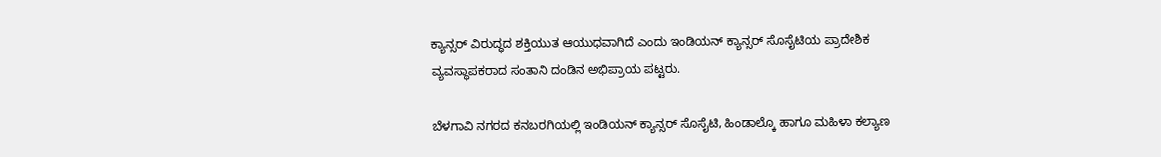ಕ್ಯಾನ್ಸರ್ ವಿರುದ್ಧದ ಶಕ್ತಿಯುತ ಆಯುಧವಾಗಿದೆ ಎಂದು ಇಂಡಿಯನ್ ಕ್ಯಾನ್ಸರ್ ಸೊಸೈಟಿಯ ಪ್ರಾದೇಶಿಕ ವ್ಯವಸ್ಥಾಪಕರಾದ ಸಂತಾನಿ ದಂಡಿನ ಅಭಿಪ್ರಾಯ ಪಟ್ಟರು.

ಬೆಳಗಾವಿ ನಗರದ ಕನಬರಗಿಯಲ್ಲಿ ಇಂಡಿಯನ್ ಕ್ಯಾನ್ಸರ್ ಸೊಸೈಟಿ, ಹಿಂಡಾಲ್ಕೊ ಹಾಗೂ ಮಹಿಳಾ ಕಲ್ಯಾಣ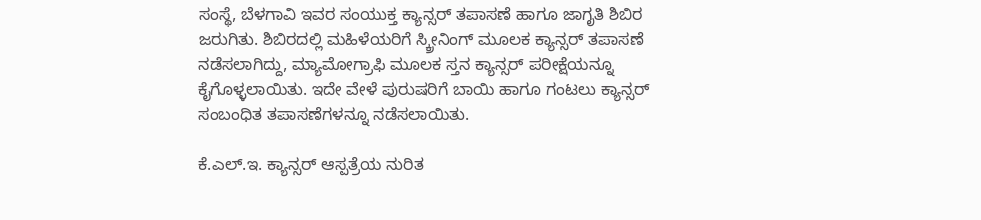ಸಂಸ್ಥೆ, ಬೆಳಗಾವಿ ಇವರ ಸಂಯುಕ್ತ ಕ್ಯಾನ್ಸರ್ ತಪಾಸಣೆ ಹಾಗೂ ಜಾಗೃತಿ ಶಿಬಿರ  ಜರುಗಿತು. ಶಿಬಿರದಲ್ಲಿ ಮಹಿಳೆಯರಿಗೆ ಸ್ಕ್ರೀನಿಂಗ್ ಮೂಲಕ ಕ್ಯಾನ್ಸರ್ ತಪಾಸಣೆ ನಡೆಸಲಾಗಿದ್ದು, ಮ್ಯಾಮೋಗ್ರಾಫಿ ಮೂಲಕ ಸ್ತನ ಕ್ಯಾನ್ಸರ್ ಪರೀಕ್ಷೆಯನ್ನೂ ಕೈಗೊಳ್ಳಲಾಯಿತು. ಇದೇ ವೇಳೆ ಪುರುಷರಿಗೆ ಬಾಯಿ ಹಾಗೂ ಗಂಟಲು ಕ್ಯಾನ್ಸರ್ ಸಂಬಂಧಿತ ತಪಾಸಣೆಗಳನ್ನೂ ನಡೆಸಲಾಯಿತು.

ಕೆ.ಎಲ್‌.ಇ. ಕ್ಯಾನ್ಸರ್ ಆಸ್ಪತ್ರೆಯ ನುರಿತ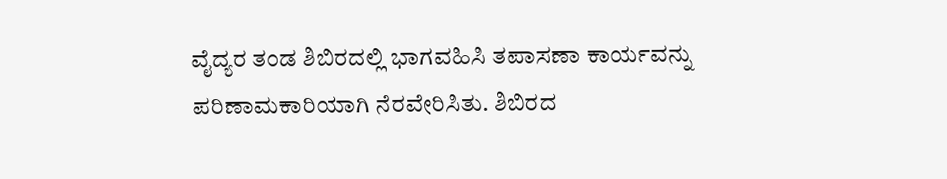ವೈದ್ಯರ ತಂಡ ಶಿಬಿರದಲ್ಲಿ ಭಾಗವಹಿಸಿ ತಪಾಸಣಾ ಕಾರ್ಯವನ್ನು ಪರಿಣಾಮಕಾರಿಯಾಗಿ ನೆರವೇರಿಸಿತು. ಶಿಬಿರದ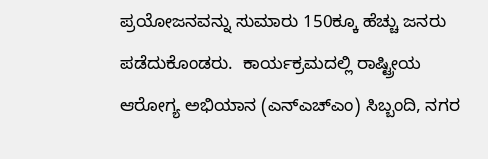ಪ್ರಯೋಜನವನ್ನು ಸುಮಾರು 150ಕ್ಕೂ ಹೆಚ್ಚು ಜನರು ಪಡೆದುಕೊಂಡರು.  ಕಾರ್ಯಕ್ರಮದಲ್ಲಿ ರಾಷ್ಟ್ರೀಯ ಆರೋಗ್ಯ ಅಭಿಯಾನ (ಎನ್‌ಎಚ್‌ಎಂ) ಸಿಬ್ಬಂದಿ, ನಗರ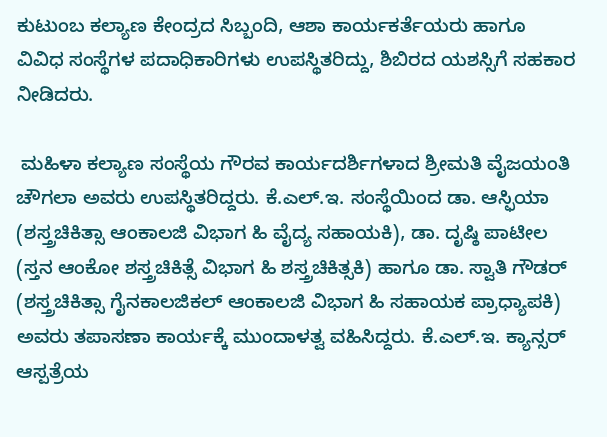ಕುಟುಂಬ ಕಲ್ಯಾಣ ಕೇಂದ್ರದ ಸಿಬ್ಬಂದಿ, ಆಶಾ ಕಾರ್ಯಕರ್ತೆಯರು ಹಾಗೂ ವಿವಿಧ ಸಂಸ್ಥೆಗಳ ಪದಾಧಿಕಾರಿಗಳು ಉಪಸ್ಥಿತರಿದ್ದು, ಶಿಬಿರದ ಯಶಸ್ಸಿಗೆ ಸಹಕಾರ ನೀಡಿದರು.

 ಮಹಿಳಾ ಕಲ್ಯಾಣ ಸಂಸ್ಥೆಯ ಗೌರವ ಕಾರ್ಯದರ್ಶಿಗಳಾದ ಶ್ರೀಮತಿ ವೈಜಯಂತಿ ಚೌಗಲಾ ಅವರು ಉಪಸ್ಥಿತರಿದ್ದರು. ಕೆ.ಎಲ್‌.ಇ. ಸಂಸ್ಥೆಯಿಂದ ಡಾ. ಆಸ್ಫಿಯಾ (ಶಸ್ತ್ರಚಿಕಿತ್ಸಾ ಆಂಕಾಲಜಿ ವಿಭಾಗ ಹಿ ವೈದ್ಯ ಸಹಾಯಕಿ), ಡಾ. ದೃಷ್ಠಿ ಪಾಟೀಲ (ಸ್ತನ ಆಂಕೋ ಶಸ್ತ್ರಚಿಕಿತ್ಸೆ ವಿಭಾಗ ಹಿ ಶಸ್ತ್ರಚಿಕಿತ್ಸಕಿ) ಹಾಗೂ ಡಾ. ಸ್ವಾತಿ ಗೌಡರ್ (ಶಸ್ತ್ರಚಿಕಿತ್ಸಾ ಗೈನಕಾಲಜಿಕಲ್ ಆಂಕಾಲಜಿ ವಿಭಾಗ ಹಿ ಸಹಾಯಕ ಪ್ರಾಧ್ಯಾಪಕಿ) ಅವರು ತಪಾಸಣಾ ಕಾರ್ಯಕ್ಕೆ ಮುಂದಾಳತ್ವ ವಹಿಸಿದ್ದರು. ಕೆ.ಎಲ್‌.ಇ. ಕ್ಯಾನ್ಸರ್ ಆಸ್ಪತ್ರೆಯ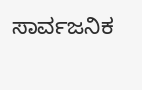ಸಾರ್ವಜನಿಕ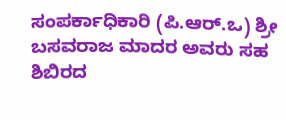ಸಂಪರ್ಕಾಧಿಕಾರಿ (ಪಿ.ಆರ್‌.ಒ) ಶ್ರೀ ಬಸವರಾಜ ಮಾದರ ಅವರು ಸಹ ಶಿಬಿರದ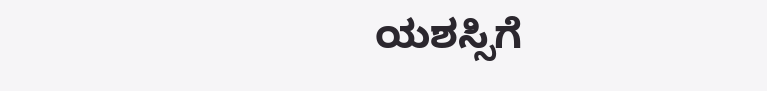ಯಶಸ್ಸಿಗೆ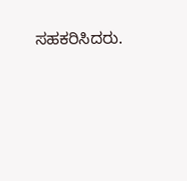ಸಹಕರಿಸಿದರು.